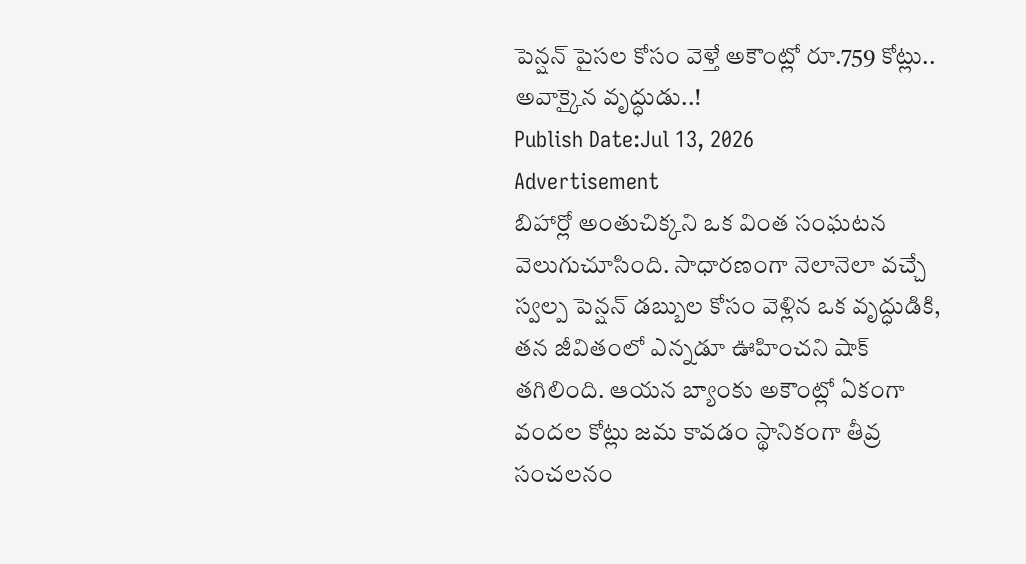పెన్షన్ పైసల కోసం వెళ్తే అకౌంట్లో రూ.759 కోట్లు.. అవాక్కైన వృద్ధుడు..!
Publish Date:Jul 13, 2026
Advertisement
బిహార్లో అంతుచిక్కని ఒక వింత సంఘటన వెలుగుచూసింది. సాధారణంగా నెలానెలా వచ్చే స్వల్ప పెన్షన్ డబ్బుల కోసం వెళ్లిన ఒక వృద్ధుడికి, తన జీవితంలో ఎన్నడూ ఊహించని షాక్ తగిలింది. ఆయన బ్యాంకు అకౌంట్లో ఏకంగా వందల కోట్లు జమ కావడం స్థానికంగా తీవ్ర సంచలనం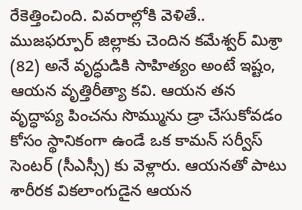రేకెత్తించింది. వివరాల్లోకి వెళితే.. ముజఫర్పూర్ జిల్లాకు చెందిన కమేశ్వర్ మిశ్రా (82) అనే వృద్ధుడికి సాహిత్యం అంటే ఇష్టం, ఆయన వృత్తిరీత్యా కవి. ఆయన తన వృద్ధాప్య పించను సొమ్మును డ్రా చేసుకోవడం కోసం స్థానికంగా ఉండే ఒక కామన్ సర్వీస్ సెంటర్ (సీఎస్సీ) కు వెళ్లారు. ఆయనతో పాటు శారీరక వికలాంగుడైన ఆయన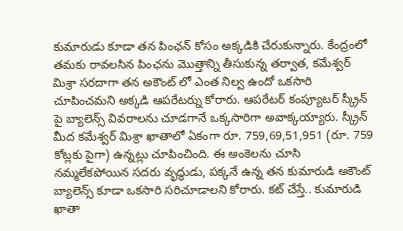కుమారుడు కూడా తన పింఛన్ కోసం అక్కడికి చేరుకున్నారు. కేంద్రంలో తమకు రావలసిన పింఛను మొత్తాన్ని తీసుకున్న తర్వాత, కమేశ్వర్ మిశ్రా సరదాగా తన అకౌంట్ లో ఎంత నిల్వ ఉందో ఒకసారి చూపించమని అక్కడి ఆపరేటర్ను కోరారు. ఆపరేటర్ కంప్యూటర్ స్క్రీన్ పై బ్యాలెన్స్ వివరాలను చూడగానే ఒక్కసారిగా అవాక్కయ్యారు. స్క్రీన్ మీద కమేశ్వర్ మిశ్రా ఖాతాలో ఏకంగా రూ. 759,69,51,951 (రూ. 759 కోట్లకు పైగా) ఉన్నట్లు చూపించింది. ఈ అంకెలను చూసి నమ్మలేకపోయిన సదరు వృద్ధుడు, పక్కనే ఉన్న తన కుమారుడి అకౌంట్ బ్యాలెన్స్ కూడా ఒకసారి సరిచూడాలని కోరారు. కట్ చేస్తే.. కుమారుడి ఖాతా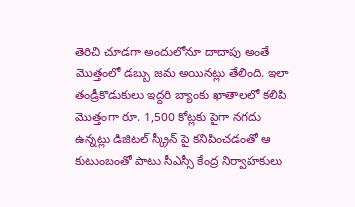తెరిచి చూడగా అందులోనూ దాదాపు అంతే మొత్తంలో డబ్బు జమ అయినట్లు తేలింది. ఇలా తండ్రీకొడుకులు ఇద్దరి బ్యాంకు ఖాతాలలో కలిపి మొత్తంగా రూ. 1,500 కోట్లకు పైగా నగదు ఉన్నట్లు డిజిటల్ స్క్రీన్ పై కనిపించడంతో ఆ కుటుంబంతో పాటు సీఎస్సీ కేంద్ర నిర్వాహకులు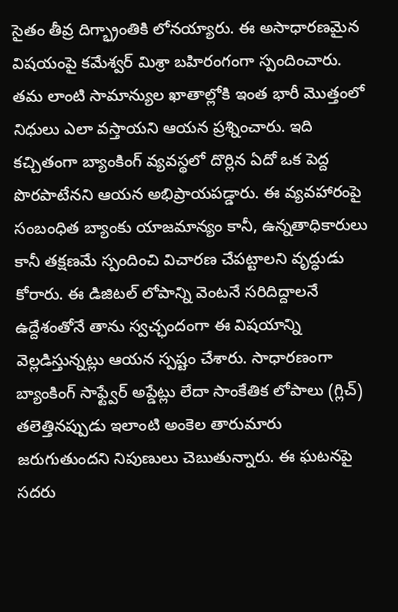సైతం తీవ్ర దిగ్భ్రాంతికి లోనయ్యారు. ఈ అసాధారణమైన విషయంపై కమేశ్వర్ మిశ్రా బహిరంగంగా స్పందించారు. తమ లాంటి సామాన్యుల ఖాతాల్లోకి ఇంత భారీ మొత్తంలో నిధులు ఎలా వస్తాయని ఆయన ప్రశ్నించారు. ఇది కచ్చితంగా బ్యాంకింగ్ వ్యవస్థలో దొర్లిన ఏదో ఒక పెద్ద పొరపాటేనని ఆయన అభిప్రాయపడ్డారు. ఈ వ్యవహారంపై సంబంధిత బ్యాంకు యాజమాన్యం కానీ, ఉన్నతాధికారులు కానీ తక్షణమే స్పందించి విచారణ చేపట్టాలని వృద్ధుడు కోరారు. ఈ డిజిటల్ లోపాన్ని వెంటనే సరిదిద్దాలనే ఉద్దేశంతోనే తాను స్వచ్ఛందంగా ఈ విషయాన్ని వెల్లడిస్తున్నట్లు ఆయన స్పష్టం చేశారు. సాధారణంగా బ్యాంకింగ్ సాఫ్ట్వేర్ అప్డేట్లు లేదా సాంకేతిక లోపాలు (గ్లిచ్) తలెత్తినప్పుడు ఇలాంటి అంకెల తారుమారు జరుగుతుందని నిపుణులు చెబుతున్నారు. ఈ ఘటనపై సదరు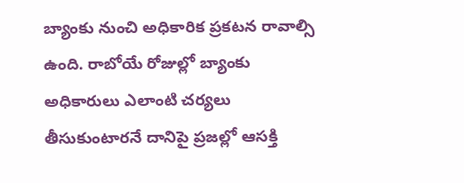బ్యాంకు నుంచి అధికారిక ప్రకటన రావాల్సి ఉంది. రాబోయే రోజుల్లో బ్యాంకు అధికారులు ఎలాంటి చర్యలు తీసుకుంటారనే దానిపై ప్రజల్లో ఆసక్తి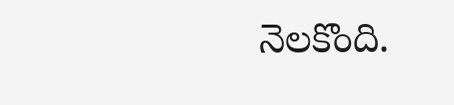నెలకొంది.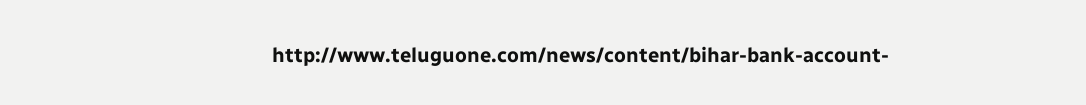http://www.teluguone.com/news/content/bihar-bank-account-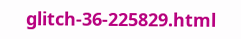glitch-36-225829.html